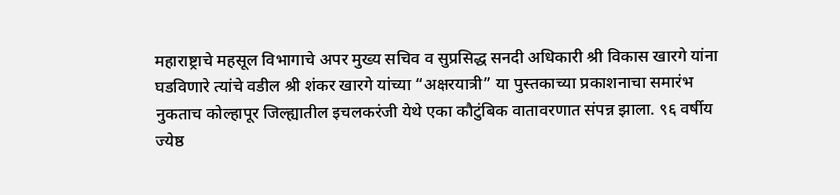महाराष्ट्राचे महसूल विभागाचे अपर मुख्य सचिव व सुप्रसिद्ध सनदी अधिकारी श्री विकास खारगे यांना घडविणारे त्यांचे वडील श्री शंकर खारगे यांच्या “अक्षरयात्री” या पुस्तकाच्या प्रकाशनाचा समारंभ नुकताच कोल्हापूर जिल्ह्यातील इचलकरंजी येथे एका कौटुंबिक वातावरणात संपन्न झाला. ९६ वर्षीय ज्येष्ठ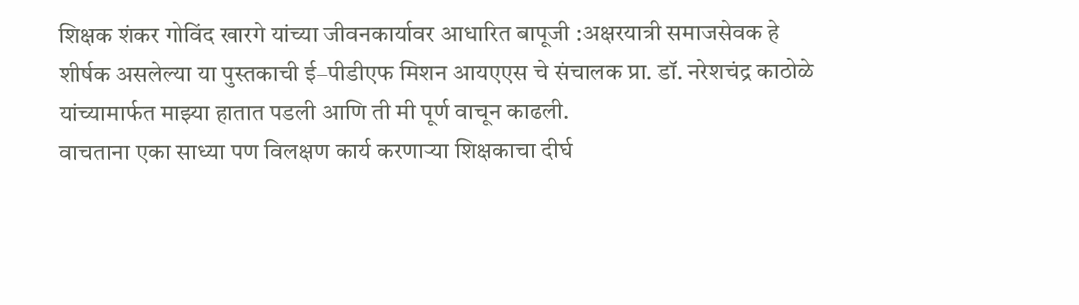शिक्षक शंकर गोविंद खारगे यांच्या जीवनकार्यावर आधारित बापूजी :अक्षरयात्री समाजसेवक हे शीर्षक असलेल्या या पुस्तकाची ई–पीडीएफ मिशन आयएएस चे संचालक प्रा. डॉ. नरेशचंद्र काठोळे यांच्यामार्फत माझ्या हातात पडली आणि ती मी पूर्ण वाचून काढली.
वाचताना एका साध्या पण विलक्षण कार्य करणाऱ्या शिक्षकाचा दीर्घ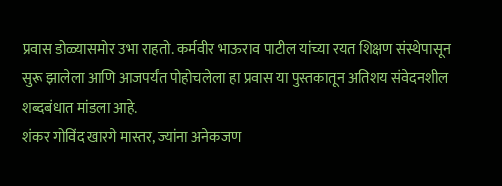प्रवास डोळ्यासमोर उभा राहतो. कर्मवीर भाऊराव पाटील यांच्या रयत शिक्षण संस्थेपासून सुरू झालेला आणि आजपर्यंत पोहोचलेला हा प्रवास या पुस्तकातून अतिशय संवेदनशील शब्दबंधात मांडला आहे.
शंकर गोविंद खारगे मास्तर, ज्यांना अनेकजण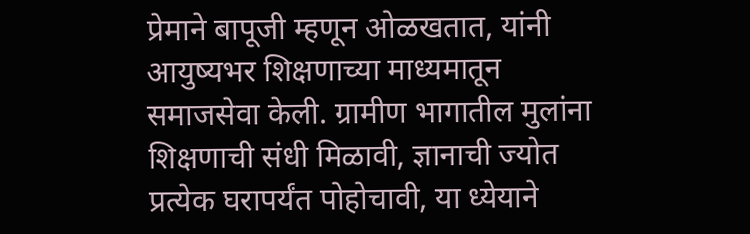प्रेमाने बापूजी म्हणून ओळखतात, यांनी आयुष्यभर शिक्षणाच्या माध्यमातून समाजसेवा केली. ग्रामीण भागातील मुलांना शिक्षणाची संधी मिळावी, ज्ञानाची ज्योत प्रत्येक घरापर्यंत पोहोचावी, या ध्येयाने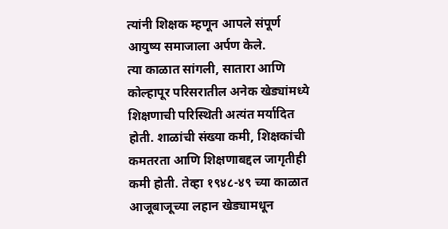त्यांनी शिक्षक म्हणून आपले संपूर्ण आयुष्य समाजाला अर्पण केले.
त्या काळात सांगली, सातारा आणि कोल्हापूर परिसरातील अनेक खेड्यांमध्ये शिक्षणाची परिस्थिती अत्यंत मर्यादित होती. शाळांची संख्या कमी, शिक्षकांची कमतरता आणि शिक्षणाबद्दल जागृतीही कमी होती. तेव्हा १९४८-४९ च्या काळात आजूबाजूच्या लहान खेड्यामधून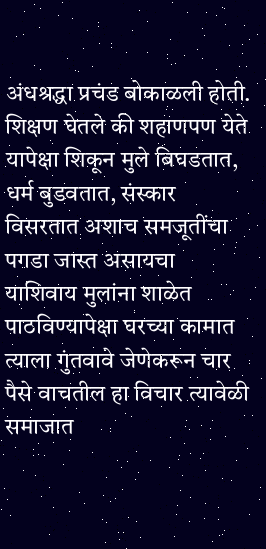अंधश्रद्धा प्रचंड बोकाळली होती. शिक्षण घेतले की शहाणपण येते यापेक्षा शिकून मुले बिघडतात, धर्म बुडवतात, संस्कार विसरतात अशाच समजूतींचा पगडा जास्त असायचा याशिवाय मुलांना शाळेत पाठविण्यापेक्षा घरच्या कामात त्याला गुंतवावे जेणेकरून चार पैसे वाचतील हा विचार त्यावेळी समाजात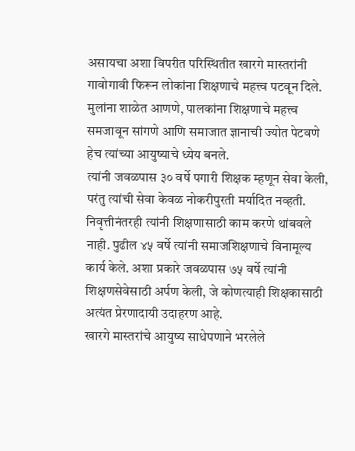असायचा अशा विपरीत परिस्थितीत खारगे मास्तरांनी गावोगावी फिरून लोकांना शिक्षणाचे महत्त्व पटवून दिले.
मुलांना शाळेत आणणे, पालकांना शिक्षणाचे महत्त्व समजावून सांगणे आणि समाजात ज्ञानाची ज्योत पेटवणे हेच त्यांच्या आयुष्याचे ध्येय बनले.
त्यांनी जवळपास ३० वर्षे पगारी शिक्षक म्हणून सेवा केली, परंतु त्यांची सेवा केवळ नोकरीपुरती मर्यादित नव्हती. निवृत्तीनंतरही त्यांनी शिक्षणासाठी काम करणे थांबवले नाही. पुढील ४५ वर्षे त्यांनी समाजशिक्षणाचे विनामूल्य कार्य केले. अशा प्रकारे जवळपास ७५ वर्षे त्यांनी शिक्षणसेवेसाठी अर्पण केली, जे कोणत्याही शिक्षकासाठी अत्यंत प्रेरणादायी उदाहरण आहे.
खारगे मास्तरांचे आयुष्य साधेपणाने भरलेले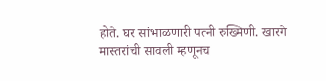होते. घर सांभाळणारी पत्नी रुख्मिणी. खारगे मास्तरांची सावली म्हणूनच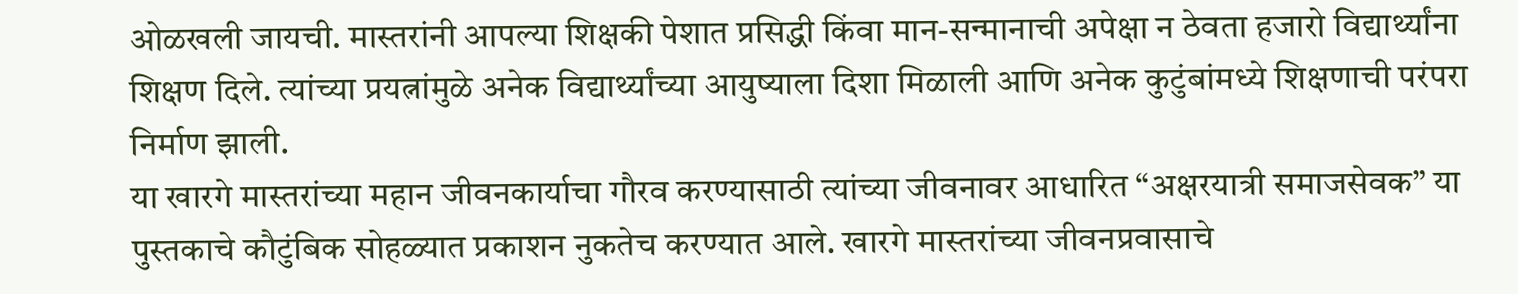ओळखली जायची. मास्तरांनी आपल्या शिक्षकी पेशात प्रसिद्धी किंवा मान-सन्मानाची अपेक्षा न ठेवता हजारो विद्यार्थ्यांना शिक्षण दिले. त्यांच्या प्रयत्नांमुळे अनेक विद्यार्थ्यांच्या आयुष्याला दिशा मिळाली आणि अनेक कुटुंबांमध्ये शिक्षणाची परंपरा निर्माण झाली.
या खारगे मास्तरांच्या महान जीवनकार्याचा गौरव करण्यासाठी त्यांच्या जीवनावर आधारित “अक्षरयात्री समाजसेवक” या पुस्तकाचे कौटुंबिक सोहळ्यात प्रकाशन नुकतेच करण्यात आले. खारगे मास्तरांच्या जीवनप्रवासाचे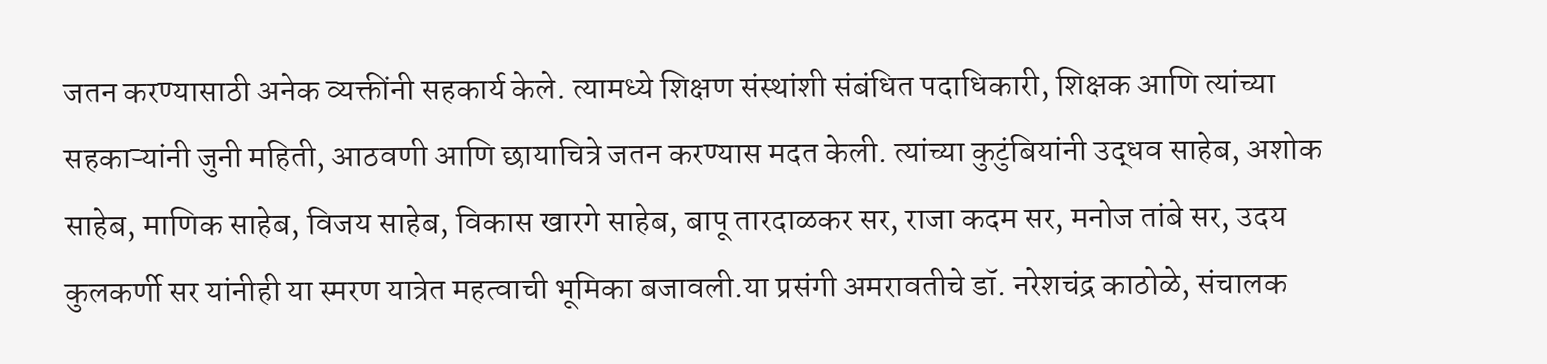जतन करण्यासाठी अनेक व्यक्तींनी सहकार्य केले. त्यामध्ये शिक्षण संस्थांशी संबंधित पदाधिकारी, शिक्षक आणि त्यांच्या सहकाऱ्यांनी जुनी महिती, आठवणी आणि छायाचित्रे जतन करण्यास मदत केली. त्यांच्या कुटुंबियांनी उद्धव साहेब, अशोक साहेब, माणिक साहेब, विजय साहेब, विकास खारगे साहेब, बापू तारदाळकर सर, राजा कदम सर, मनोज तांबे सर, उदय कुलकर्णी सर यांनीही या स्मरण यात्रेत महत्वाची भूमिका बजावली.या प्रसंगी अमरावतीचे डॉ. नरेशचंद्र काठोळे, संचालक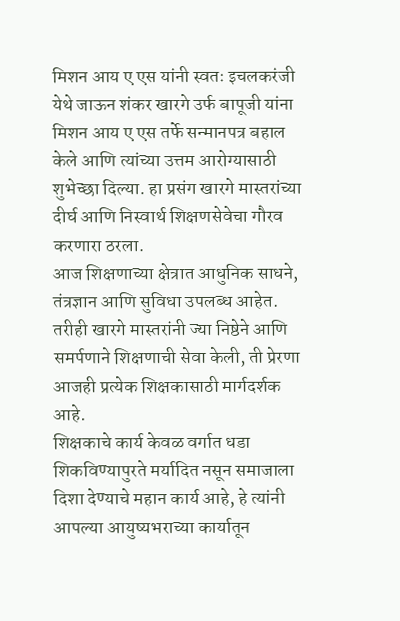मिशन आय ए एस यांनी स्वतः इचलकरंजी येथे जाऊन शंकर खारगे उर्फ बापूजी यांना मिशन आय ए एस तर्फे सन्मानपत्र बहाल केले आणि त्यांच्या उत्तम आरोग्यासाठी शुभेच्छा दिल्या. हा प्रसंग खारगे मास्तरांच्या दीर्घ आणि निस्वार्थ शिक्षणसेवेचा गौरव करणारा ठरला.
आज शिक्षणाच्या क्षेत्रात आधुनिक साधने, तंत्रज्ञान आणि सुविधा उपलब्ध आहेत. तरीही खारगे मास्तरांनी ज्या निष्ठेने आणि समर्पणाने शिक्षणाची सेवा केली, ती प्रेरणा आजही प्रत्येक शिक्षकासाठी मार्गदर्शक आहे.
शिक्षकाचे कार्य केवळ वर्गात धडा शिकविण्यापुरते मर्यादित नसून समाजाला दिशा देण्याचे महान कार्य आहे, हे त्यांनी आपल्या आयुष्यभराच्या कार्यातून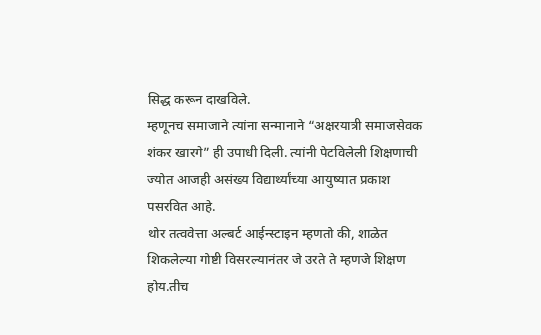सिद्ध करून दाखविले.
म्हणूनच समाजाने त्यांना सन्मानाने “अक्षरयात्री समाजसेवक शंकर खारगे” ही उपाधी दिली. त्यांनी पेटविलेली शिक्षणाची ज्योत आजही असंख्य विद्यार्थ्यांच्या आयुष्यात प्रकाश पसरवित आहे.
थोर तत्ववेत्ता अल्बर्ट आईन्स्टाइन म्हणतो की, शाळेत शिकलेल्या गोष्टी विसरल्यानंतर जे उरते ते म्हणजे शिक्षण होय.तीच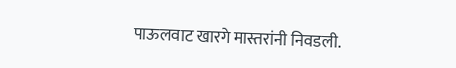पाऊलवाट खारगे मास्तरांनी निवडली.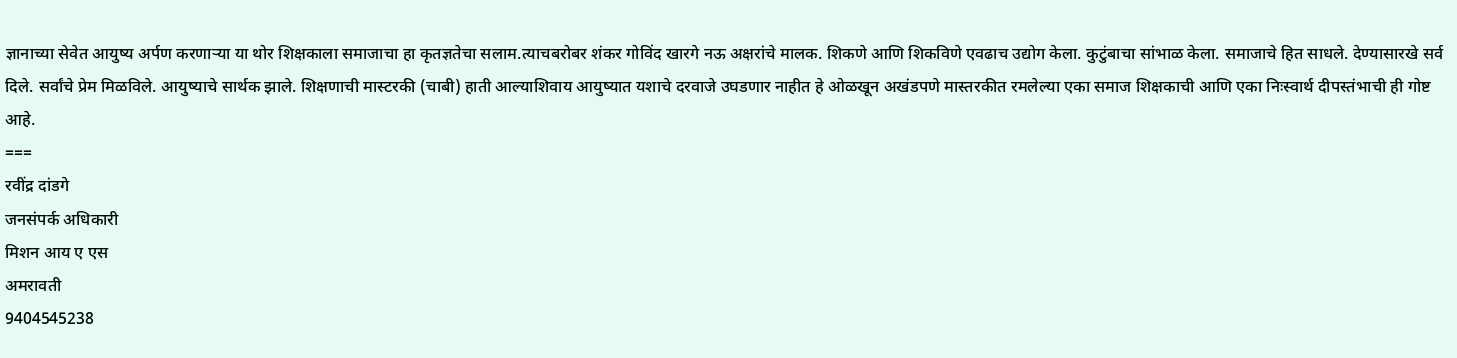ज्ञानाच्या सेवेत आयुष्य अर्पण करणाऱ्या या थोर शिक्षकाला समाजाचा हा कृतज्ञतेचा सलाम.त्याचबरोबर शंकर गोविंद खारगे नऊ अक्षरांचे मालक. शिकणे आणि शिकविणे एवढाच उद्योग केला. कुटुंबाचा सांभाळ केला. समाजाचे हित साधले. देण्यासारखे सर्व दिले. सर्वांचे प्रेम मिळविले. आयुष्याचे सार्थक झाले. शिक्षणाची मास्टरकी (चाबी) हाती आल्याशिवाय आयुष्यात यशाचे दरवाजे उघडणार नाहीत हे ओळखून अखंडपणे मास्तरकीत रमलेल्या एका समाज शिक्षकाची आणि एका निःस्वार्थ दीपस्तंभाची ही गोष्ट आहे.
===
रवींद्र दांडगे
जनसंपर्क अधिकारी
मिशन आय ए एस
अमरावती
9404545238